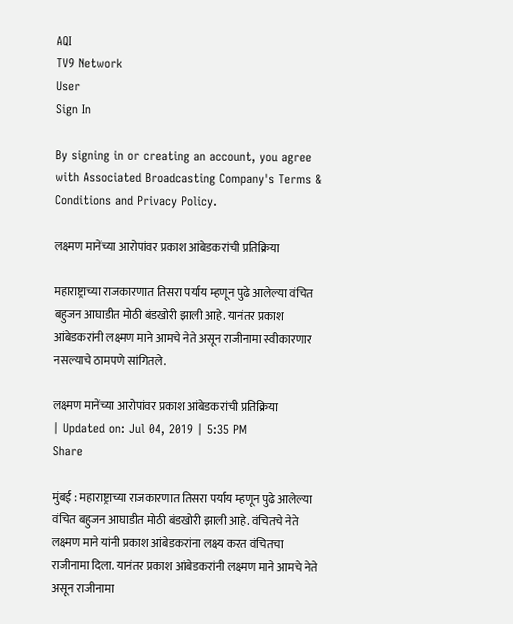AQI
TV9 Network
User
Sign In

By signing in or creating an account, you agree with Associated Broadcasting Company's Terms & Conditions and Privacy Policy.

लक्ष्मण मानेंच्या आरोपांवर प्रकाश आंबेडकरांची प्रतिक्रिया

महाराष्ट्राच्या राजकारणात तिसरा पर्याय म्हणून पुढे आलेल्या वंचित बहुजन आघाडीत मोठी बंडखोरी झाली आहे. यानंतर प्रकाश आंबेडकरांनी लक्ष्मण माने आमचे नेते असून राजीनामा स्वीकारणार नसल्याचे ठामपणे सांगितले.

लक्ष्मण मानेंच्या आरोपांवर प्रकाश आंबेडकरांची प्रतिक्रिया
| Updated on: Jul 04, 2019 | 5:35 PM
Share

मुंबई : महाराष्ट्राच्या राजकारणात तिसरा पर्याय म्हणून पुढे आलेल्या वंचित बहुजन आघाडीत मोठी बंडखोरी झाली आहे. वंचितचे नेते लक्ष्मण माने यांनी प्रकाश आंबेडकरांना लक्ष्य करत वंचितचा राजीनामा दिला. यानंतर प्रकाश आंबेडकरांनी लक्ष्मण माने आमचे नेते असून राजीनामा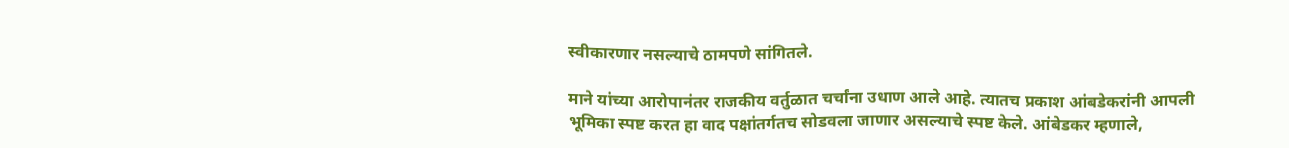स्वीकारणार नसल्याचे ठामपणे सांगितले.

माने यांच्या आरोपानंतर राजकीय वर्तुळात चर्चांना उधाण आले आहे. त्यातच प्रकाश आंबडेकरांनी आपली भूमिका स्पष्ट करत हा वाद पक्षांतर्गतच सोडवला जाणार असल्याचे स्पष्ट केले. आंबेडकर म्हणाले,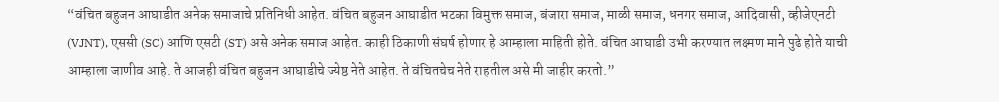“वंचित बहुजन आघाडीत अनेक समाजाचे प्रतिनिधी आहेत. वंचित बहुजन आघाडीत भटका विमुक्त समाज, बंजारा समाज, माळी समाज, धनगर समाज, आदिवासी, व्हीजेएनटी (VJNT), एससी (SC) आणि एसटी (ST) असे अनेक समाज आहेत. काही ठिकाणी संघर्ष होणार हे आम्हाला माहिती होते. वंचित आघाडी उभी करण्यात लक्ष्मण माने पुढे होते याची आम्हाला जाणीव आहे. ते आजही वंचित बहुजन आघाडीचे ज्येष्ठ नेते आहेत. ते वंचितचेच नेते राहतील असे मी जाहीर करतो.”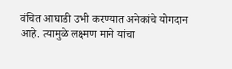वंचित आघाडी उभी करण्यात अनेकांचे योगदान आहे. त्यामुळे लक्ष्मण माने यांचा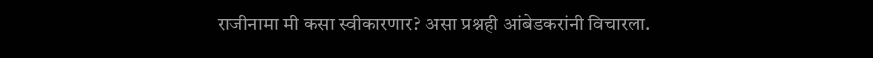राजीनामा मी कसा स्वीकारणार? असा प्रश्नही आंबेडकरांनी विचारला.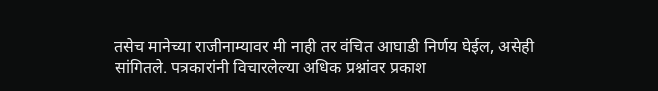तसेच मानेच्या राजीनाम्यावर मी नाही तर वंचित आघाडी निर्णय घेईल, असेही सांगितले. पत्रकारांनी विचारलेल्या अधिक प्रश्नांवर प्रकाश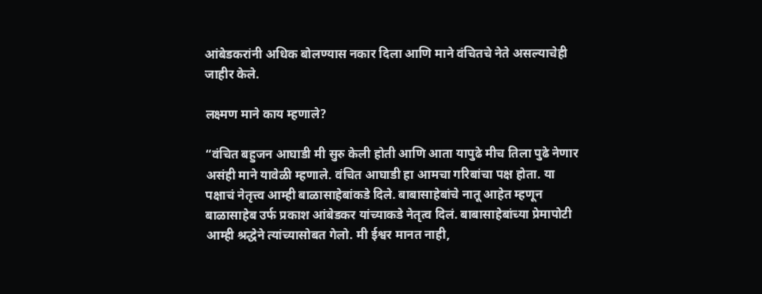आंबेडकरांनी अधिक बोलण्यास नकार दिला आणि माने वंचितचे नेते असल्याचेही जाहीर केले.

लक्ष्मण माने काय म्हणाले?

“वंचित बहुजन आघाडी मी सुरु केली होती आणि आता यापुढे मीच तिला पुढे नेणार असंही माने यावेळी म्हणाले. वंचित आघाडी हा आमचा गरिबांचा पक्ष होता. या पक्षाचं नेतृत्त्व आम्ही बाळासाहेबांकडे दिले. बाबासाहेबांचे नातू आहेत म्हणून बाळासाहेब उर्फ प्रकाश आंबेडकर यांच्याकडे नेतृत्व दिलं. बाबासाहेबांच्या प्रेमापोटी आम्ही श्रद्धेने त्यांच्यासोबत गेलो. मी ईश्वर मानत नाही,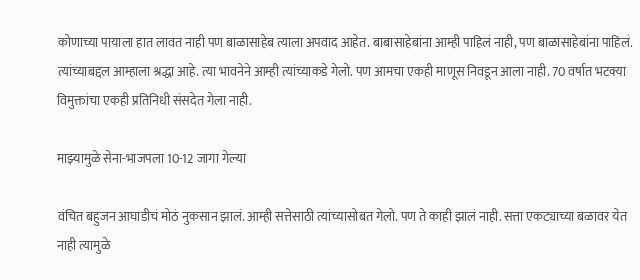कोणाच्या पायाला हात लावत नाही पण बाळासाहेब त्याला अपवाद आहेत. बाबासाहेबांना आम्ही पाहिलं नाही, पण बाळासाहेबांना पाहिलं. त्यांच्याबद्दल आम्हाला श्रद्धा आहे. त्या भावनेने आम्ही त्यांच्याकडे गेलो. पण आमचा एकही माणूस निवडून आला नाही. 70 वर्षात भटक्या विमुक्तांचा एकही प्रतिनिधी संसदेत गेला नाही.

माझ्यामुळे सेना-भाजपला 10-12 जागा गेल्या

वंचित बहुजन आघाडीचं मोठं नुकसान झालं. आम्ही सत्तेसाठी त्यांच्यासोबत गेलो. पण ते काही झालं नाही. सत्ता एकट्याच्या बळावर येत नाही त्यामुळे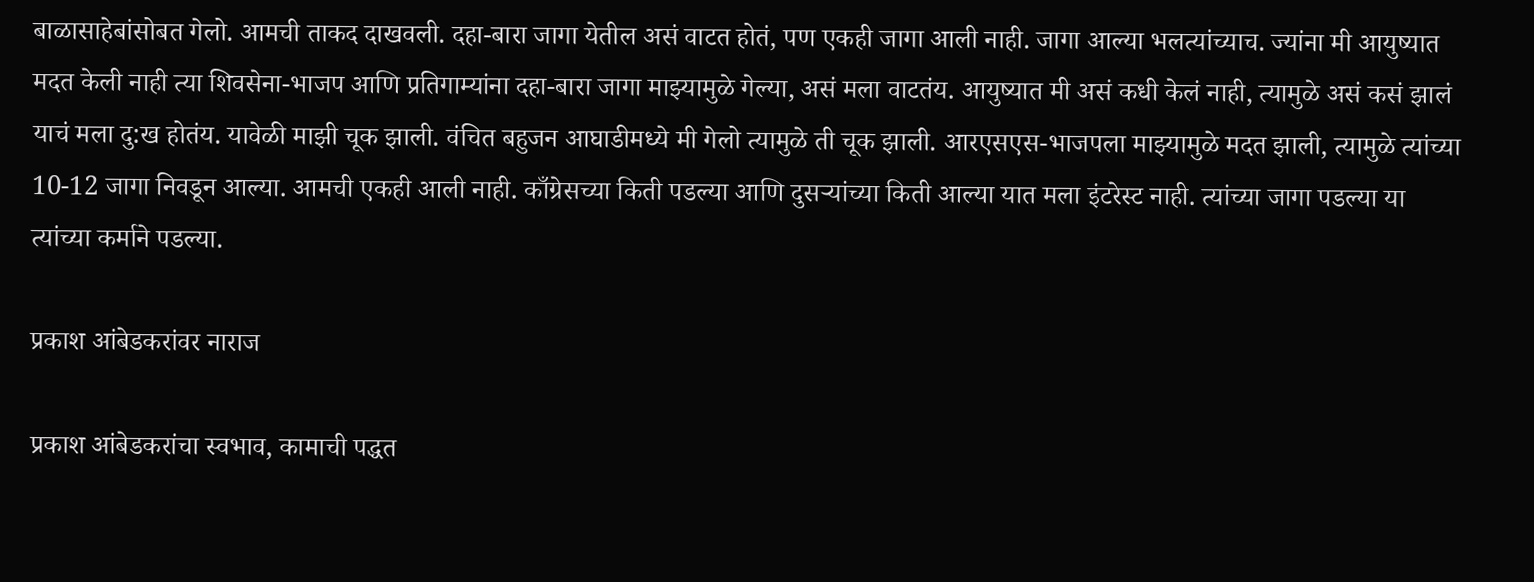बाळासाहेबांसोबत गेलो. आमची ताकद दाखवली. दहा-बारा जागा येतील असं वाटत होतं, पण एकही जागा आली नाही. जागा आल्या भलत्यांच्याच. ज्यांना मी आयुष्यात मदत केली नाही त्या शिवसेना-भाजप आणि प्रतिगाम्यांना दहा-बारा जागा माझ्यामुळे गेल्या, असं मला वाटतंय. आयुष्यात मी असं कधी केलं नाही, त्यामुळे असं कसं झालं याचं मला दु:ख होतंय. यावेळी माझी चूक झाली. वंचित बहुजन आघाडीमध्ये मी गेलो त्यामुळे ती चूक झाली. आरएसएस-भाजपला माझ्यामुळे मदत झाली, त्यामुळे त्यांच्या 10-12 जागा निवडून आल्या. आमची एकही आली नाही. काँग्रेसच्या किती पडल्या आणि दुसऱ्यांच्या किती आल्या यात मला इंटरेस्ट नाही. त्यांच्या जागा पडल्या या त्यांच्या कर्माने पडल्या.

प्रकाश आंबेडकरांवर नाराज

प्रकाश आंबेडकरांचा स्वभाव, कामाची पद्धत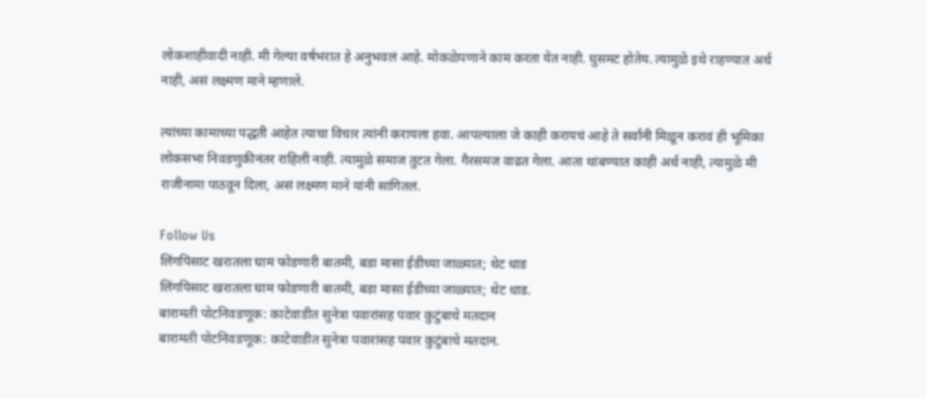लोकशाहीवादी नाही. मी गेल्या वर्षभरात हे अनुभवलं आहे. मोकळेपणाने काम करता येत नाही. घुसमट होतेय. त्यामुळे इथे राहण्यात अर्थ नाही, असं लक्ष्मण माने म्हणाले.

त्यांच्या कामाच्या पद्धती आहेत त्याचा विचार त्यांनी करायला हवा. आपल्याला जे काही करायचं आहे ते सर्वांनी मिळून करावं ही भूमिका लोकसभा निवडणुकीनंतर राहिली नाही. त्यामुळे समाज तुटत गेला. गैरसमज वाढत गेला. आता थांबण्यात काही अर्थ नाही, त्यामुळे मी राजीनामा पाठवून दिला, असं लक्ष्मण माने यांनी सांगितलं.

Follow Us
लिंगपिसाट खरातला घाम फोडणारी बातमी, बडा मासा ईडीच्या जाळ्यात; थेट धाड
लिंगपिसाट खरातला घाम फोडणारी बातमी, बडा मासा ईडीच्या जाळ्यात; थेट धाड.
बारामती पोटनिवडणूक: काटेवाडीत सुनेत्रा पवारांसह पवार कुटुंबाचे मतदान
बारामती पोटनिवडणूक: काटेवाडीत सुनेत्रा पवारांसह पवार कुटुंबाचे मतदान.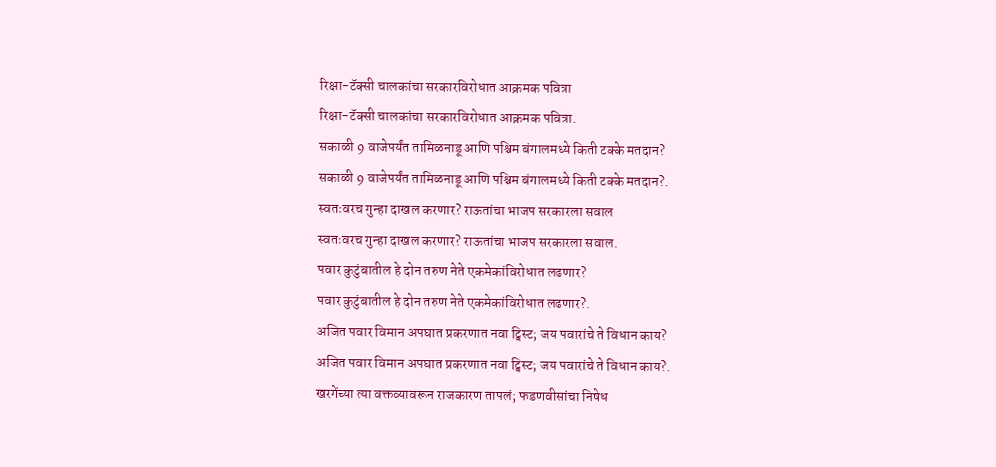रिक्षा-टॅक्सी चालकांचा सरकारविरोधात आक्रमक पवित्रा
रिक्षा-टॅक्सी चालकांचा सरकारविरोधात आक्रमक पवित्रा.
सकाळी 9 वाजेपर्यंत तामिळनाडू आणि पश्चिम बंगालमध्ये किती टक्के मतदान?
सकाळी 9 वाजेपर्यंत तामिळनाडू आणि पश्चिम बंगालमध्ये किती टक्के मतदान?.
स्वतःवरच गुन्हा दाखल करणार? राऊतांचा भाजप सरकारला सवाल
स्वतःवरच गुन्हा दाखल करणार? राऊतांचा भाजप सरकारला सवाल.
पवार कुटुंबातील हे दोन तरुण नेते एकमेकांविरोधात लढणार?
पवार कुटुंबातील हे दोन तरुण नेते एकमेकांविरोधात लढणार?.
अजित पवार विमान अपघात प्रकरणात नवा ट्विस्ट; जय पवारांचे ते विधान काय?
अजित पवार विमान अपघात प्रकरणात नवा ट्विस्ट; जय पवारांचे ते विधान काय?.
खरगेंच्या त्या वक्तव्यावरून राजकारण तापलं; फडणवीसांचा निषेध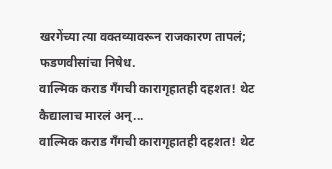खरगेंच्या त्या वक्तव्यावरून राजकारण तापलं; फडणवीसांचा निषेध.
वाल्मिक कराड गँगची कारागृहातही दहशत! थेट कैद्यालाच मारलं अन्...
वाल्मिक कराड गँगची कारागृहातही दहशत! थेट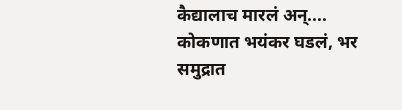कैद्यालाच मारलं अन्....
कोकणात भयंकर घडलं, भर समुद्रात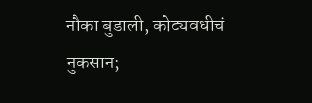नौका बुडाली, कोट्यवधीचं नुकसान;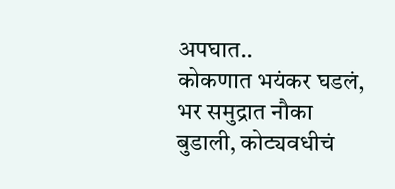अपघात..
कोकणात भयंकर घडलं, भर समुद्रात नौका बुडाली, कोट्यवधीचं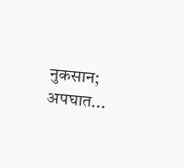नुकसान; अपघात...